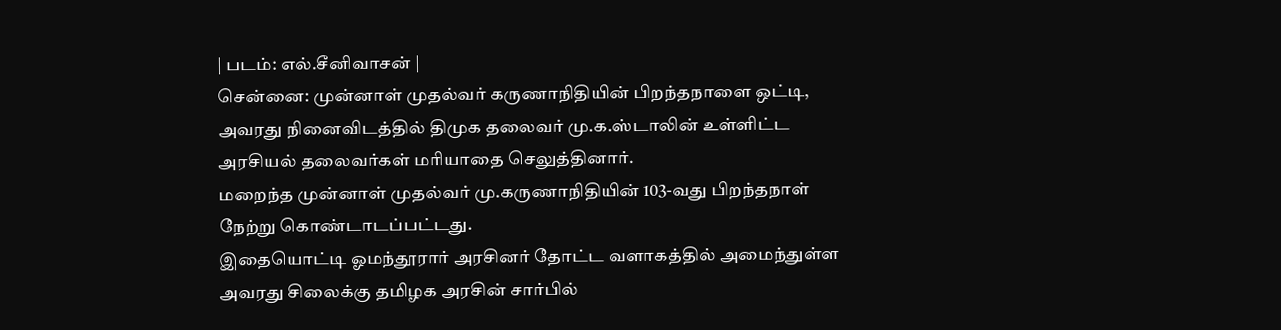| படம்: எல்.சீனிவாசன் |
சென்னை: முன்னாள் முதல்வர் கருணாநிதியின் பிறந்தநாளை ஒட்டி, அவரது நினைவிடத்தில் திமுக தலைவர் மு.க.ஸ்டாலின் உள்ளிட்ட அரசியல் தலைவர்கள் மரியாதை செலுத்தினார்.
மறைந்த முன்னாள் முதல்வர் மு.கருணாநிதியின் 103-வது பிறந்தநாள் நேற்று கொண்டாடப்பட்டது.
இதையொட்டி ஓமந்தூரார் அரசினர் தோட்ட வளாகத்தில் அமைந்துள்ள அவரது சிலைக்கு தமிழக அரசின் சார்பில்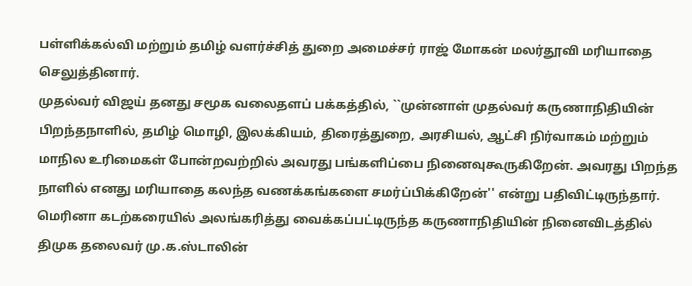பள்ளிக்கல்வி மற்றும் தமிழ் வளர்ச்சித் துறை அமைச்சர் ராஜ் மோகன் மலர்தூவி மரியாதை செலுத்தினார்.
முதல்வர் விஜய் தனது சமூக வலைதளப் பக்கத்தில், ``முன்னாள் முதல்வர் கருணாநிதியின் பிறந்தநாளில், தமிழ் மொழி, இலக்கியம், திரைத்துறை, அரசியல், ஆட்சி நிர்வாகம் மற்றும் மாநில உரிமைகள் போன்றவற்றில் அவரது பங்களிப்பை நினைவுகூருகிறேன். அவரது பிறந்த நாளில் எனது மரியாதை கலந்த வணக்கங்களை சமர்ப்பிக்கிறேன்'' என்று பதிவிட்டிருந்தார்.
மெரினா கடற்கரையில் அலங்கரித்து வைக்கப்பட்டிருந்த கருணாநிதியின் நினைவிடத்தில் திமுக தலைவர் மு.க.ஸ்டாலின்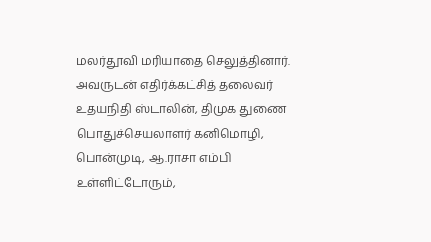மலர்தூவி மரியாதை செலுத்தினார்.
அவருடன் எதிர்க்கட்சித் தலைவர் உதயநிதி ஸ்டாலின், திமுக துணை பொதுச்செயலாளர் கனிமொழி, பொன்முடி, ஆ.ராசா எம்பி உள்ளிட்டோரும்,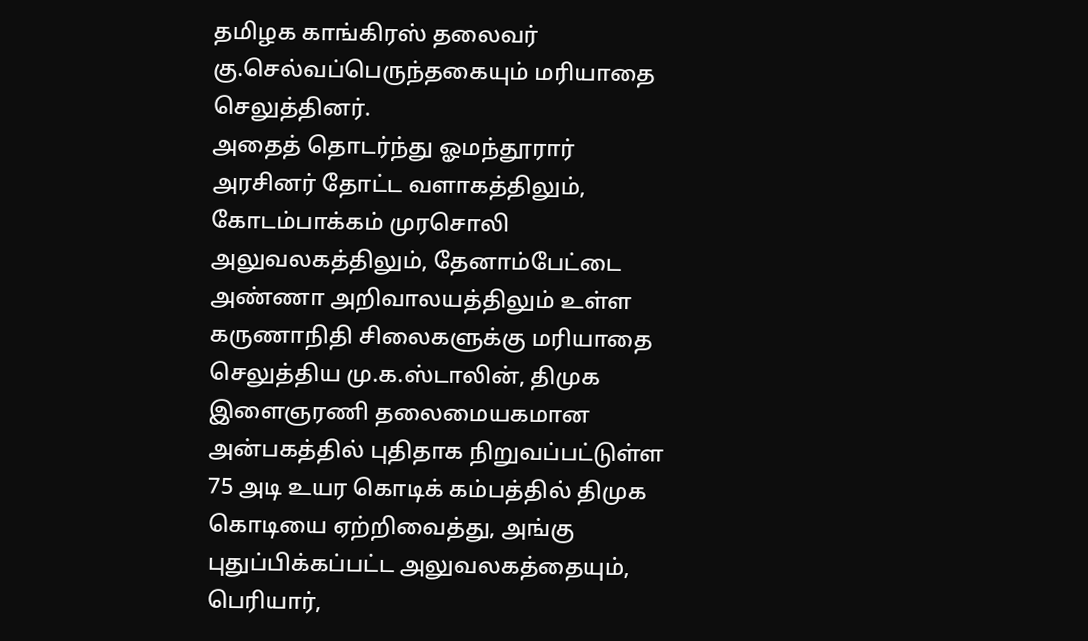தமிழக காங்கிரஸ் தலைவர் கு.செல்வப்பெருந்தகையும் மரியாதை செலுத்தினர்.
அதைத் தொடர்ந்து ஓமந்தூரார் அரசினர் தோட்ட வளாகத்திலும், கோடம்பாக்கம் முரசொலி அலுவலகத்திலும், தேனாம்பேட்டை அண்ணா அறிவாலயத்திலும் உள்ள கருணாநிதி சிலைகளுக்கு மரியாதை செலுத்திய மு.க.ஸ்டாலின், திமுக இளைஞரணி தலைமையகமான அன்பகத்தில் புதிதாக நிறுவப்பட்டுள்ள 75 அடி உயர கொடிக் கம்பத்தில் திமுக கொடியை ஏற்றிவைத்து, அங்கு புதுப்பிக்கப்பட்ட அலுவலகத்தையும், பெரியார்,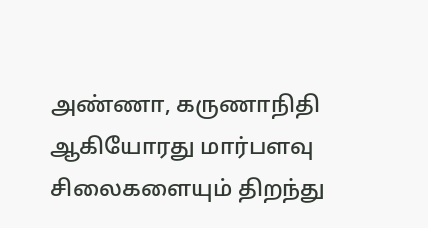அண்ணா, கருணாநிதி ஆகியோரது மார்பளவு சிலைகளையும் திறந்து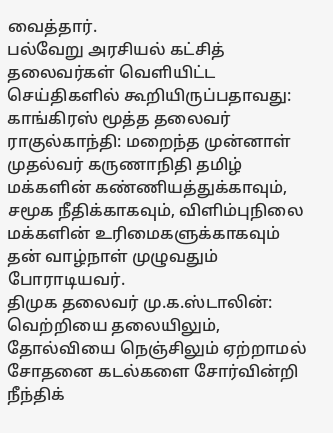வைத்தார்.
பல்வேறு அரசியல் கட்சித் தலைவர்கள் வெளியிட்ட செய்திகளில் கூறியிருப்பதாவது:
காங்கிரஸ் மூத்த தலைவர் ராகுல்காந்தி: மறைந்த முன்னாள் முதல்வர் கருணாநிதி தமிழ் மக்களின் கண்ணியத்துக்காவும், சமூக நீதிக்காகவும், விளிம்புநிலை மக்களின் உரிமைகளுக்காகவும் தன் வாழ்நாள் முழுவதும் போராடியவர்.
திமுக தலைவர் மு.க.ஸ்டாலின்: வெற்றியை தலையிலும், தோல்வியை நெஞ்சிலும் ஏற்றாமல் சோதனை கடல்களை சோர்வின்றி நீந்திக்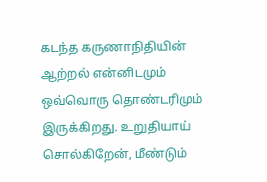கடந்த கருணாநிதியின் ஆற்றல் என்னிடமும் ஒவ்வொரு தொண்டரிமும் இருக்கிறது. உறுதியாய் சொல்கிறேன், மீண்டும்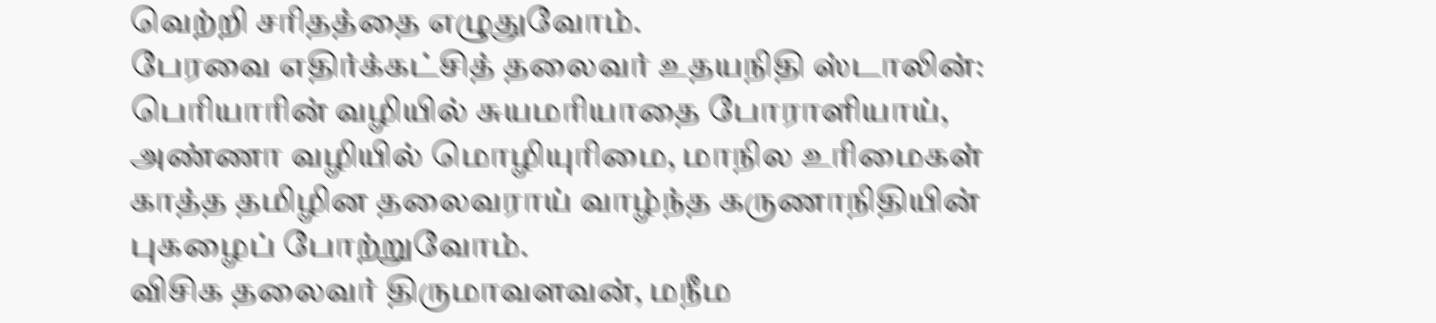வெற்றி சரிதத்தை எழுதுவோம்.
பேரவை எதிர்க்கட்சித் தலைவர் உதயநிதி ஸ்டாலின்: பெரியாரின் வழியில் சுயமரியாதை போராளியாய், அண்ணா வழியில் மொழியுரிமை, மாநில உரிமைகள் காத்த தமிழின தலைவராய் வாழ்ந்த கருணாநிதியின் புகழைப் போற்றுவோம்.
விசிக தலைவர் திருமாவளவன், மநீம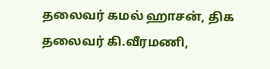தலைவர் கமல் ஹாசன், திக தலைவர் கி.வீரமணி,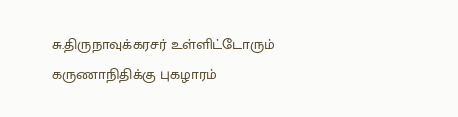சு.திருநாவுக்கரசர் உள்ளிட்டோரும் கருணாநிதிக்கு புகழாரம்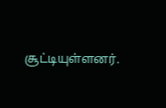சூட்டியுள்ளனர்.